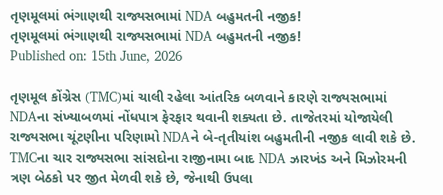તૃણમૂલમાં ભંગાણથી રાજ્યસભામાં NDA બહુમતની નજીક!
તૃણમૂલમાં ભંગાણથી રાજ્યસભામાં NDA બહુમતની નજીક!
Published on: 15th June, 2026

તૃણમૂલ કોંગ્રેસ (TMC)માં ચાલી રહેલા આંતરિક બળવાને કારણે રાજ્યસભામાં NDAના સંખ્યાબળમાં નોંધપાત્ર ફેરફાર થવાની શક્યતા છે. તાજેતરમાં યોજાયેલી રાજ્યસભા ચૂંટણીના પરિણામો NDAને બે-તૃતીયાંશ બહુમતીની નજીક લાવી શકે છે. TMCના ચાર રાજ્યસભા સાંસદોના રાજીનામા બાદ NDA ઝારખંડ અને મિઝોરમની ત્રણ બેઠકો પર જીત મેળવી શકે છે, જેનાથી ઉપલા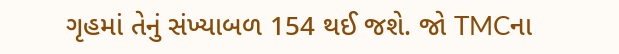ગૃહમાં તેનું સંખ્યાબળ 154 થઈ જશે. જો TMCના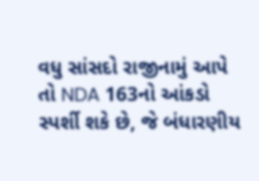વધુ સાંસદો રાજીનામું આપે તો NDA 163નો આંકડો સ્પર્શી શકે છે, જે બંધારણીય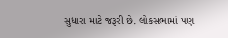સુધારા માટે જરૂરી છે. લોકસભામાં પણ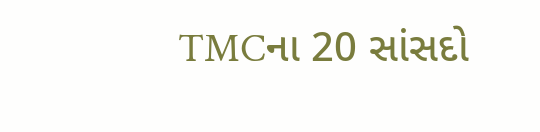TMCના 20 સાંસદો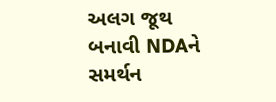અલગ જૂથ બનાવી NDAને સમર્થન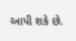આપી શકે છે.